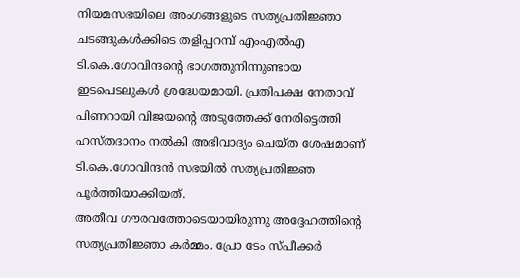നിയമസഭയിലെ അംഗങ്ങളുടെ സത്യപ്രതിജ്ഞാ ചടങ്ങുകൾക്കിടെ തളിപ്പറമ്പ് എംഎൽഎ ടി.കെ.ഗോവിന്ദന്റെ ഭാഗത്തുനിന്നുണ്ടായ ഇടപെടലുകൾ ശ്രദ്ധേയമായി. പ്രതിപക്ഷ നേതാവ് പിണറായി വിജയന്റെ അടുത്തേക്ക് നേരിട്ടെത്തി ഹസ്തദാനം നൽകി അഭിവാദ്യം ചെയ്ത ശേഷമാണ് ടി.കെ.ഗോവിന്ദൻ സഭയിൽ സത്യപ്രതിജ്ഞ പൂർത്തിയാക്കിയത്.
അതീവ ഗൗരവത്തോടെയായിരുന്നു അദ്ദേഹത്തിന്റെ സത്യപ്രതിജ്ഞാ കർമ്മം. പ്രോ ടേം സ്പീക്കർ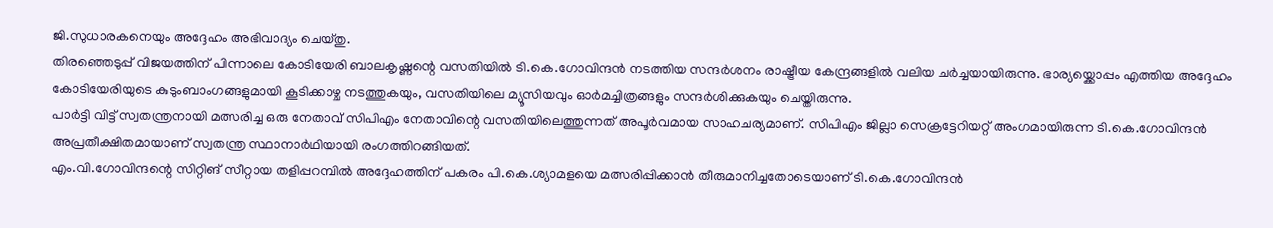ജി.സുധാരകനെയും അദ്ദേഹം അഭിവാദ്യം ചെയ്തു.
തിരഞ്ഞെടുപ്പ് വിജയത്തിന് പിന്നാലെ കോടിയേരി ബാലകൃഷ്ണന്റെ വസതിയിൽ ടി.കെ.ഗോവിന്ദൻ നടത്തിയ സന്ദർശനം രാഷ്ട്രീയ കേന്ദ്രങ്ങളിൽ വലിയ ചർച്ചയായിരുന്നു. ഭാര്യയ്ക്കൊപ്പം എത്തിയ അദ്ദേഹം കോടിയേരിയുടെ കുടുംബാംഗങ്ങളുമായി കൂടിക്കാഴ്ച നടത്തുകയും, വസതിയിലെ മ്യൂസിയവും ഓർമച്ചിത്രങ്ങളും സന്ദർശിക്കുകയും ചെയ്തിരുന്നു.
പാർട്ടി വിട്ട് സ്വതന്ത്രനായി മത്സരിച്ച ഒരു നേതാവ് സിപിഎം നേതാവിന്റെ വസതിയിലെത്തുന്നത് അപൂർവമായ സാഹചര്യമാണ്. സിപിഎം ജില്ലാ സെക്രട്ടേറിയറ്റ് അംഗമായിരുന്ന ടി.കെ.ഗോവിന്ദൻ അപ്രതീക്ഷിതമായാണ് സ്വതന്ത്ര സ്ഥാനാർഥിയായി രംഗത്തിറങ്ങിയത്.
എം.വി.ഗോവിന്ദന്റെ സിറ്റിങ് സീറ്റായ തളിപ്പറമ്പിൽ അദ്ദേഹത്തിന് പകരം പി.കെ.ശ്യാമളയെ മത്സരിപ്പിക്കാൻ തീരുമാനിച്ചതോടെയാണ് ടി.കെ.ഗോവിന്ദൻ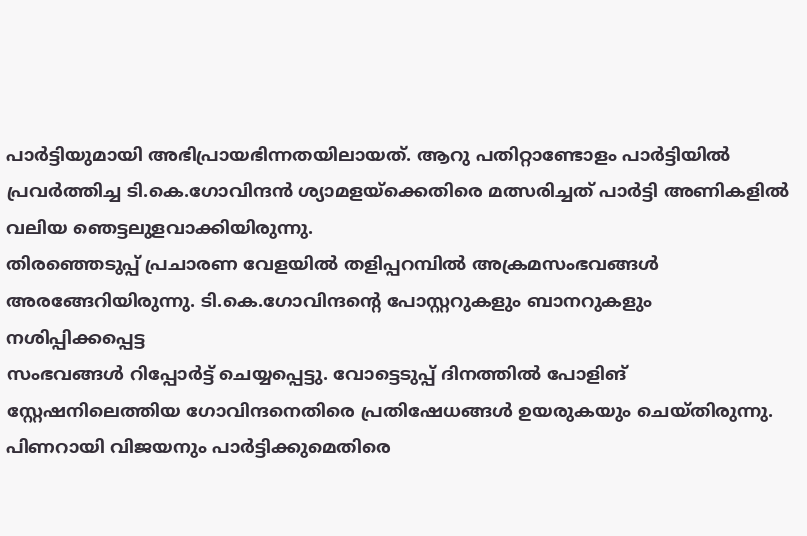പാർട്ടിയുമായി അഭിപ്രായഭിന്നതയിലായത്. ആറു പതിറ്റാണ്ടോളം പാർട്ടിയിൽ പ്രവർത്തിച്ച ടി.കെ.ഗോവിന്ദൻ ശ്യാമളയ്ക്കെതിരെ മത്സരിച്ചത് പാർട്ടി അണികളിൽ വലിയ ഞെട്ടലുളവാക്കിയിരുന്നു.
തിരഞ്ഞെടുപ്പ് പ്രചാരണ വേളയിൽ തളിപ്പറമ്പിൽ അക്രമസംഭവങ്ങൾ അരങ്ങേറിയിരുന്നു. ടി.കെ.ഗോവിന്ദന്റെ പോസ്റ്ററുകളും ബാനറുകളും നശിപ്പിക്കപ്പെട്ട
സംഭവങ്ങൾ റിപ്പോർട്ട് ചെയ്യപ്പെട്ടു. വോട്ടെടുപ്പ് ദിനത്തിൽ പോളിങ് സ്റ്റേഷനിലെത്തിയ ഗോവിന്ദനെതിരെ പ്രതിഷേധങ്ങൾ ഉയരുകയും ചെയ്തിരുന്നു.
പിണറായി വിജയനും പാർട്ടിക്കുമെതിരെ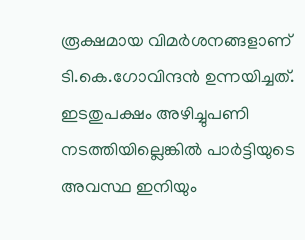രൂക്ഷമായ വിമർശനങ്ങളാണ് ടി.കെ.ഗോവിന്ദൻ ഉന്നയിച്ചത്. ഇടതുപക്ഷം അഴിച്ചുപണി നടത്തിയില്ലെങ്കിൽ പാർട്ടിയുടെ അവസ്ഥ ഇനിയും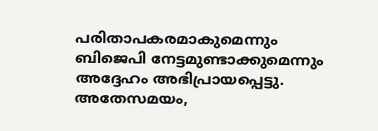പരിതാപകരമാകുമെന്നും ബിജെപി നേട്ടമുണ്ടാക്കുമെന്നും അദ്ദേഹം അഭിപ്രായപ്പെട്ടു.
അതേസമയം,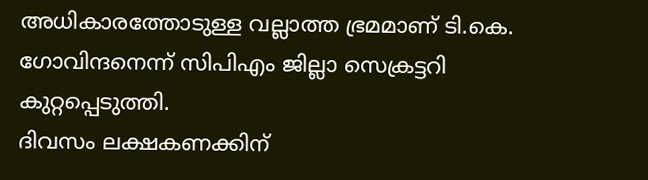അധികാരത്തോടുള്ള വല്ലാത്ത ഭ്രമമാണ് ടി.കെ. ഗോവിന്ദനെന്ന് സിപിഎം ജില്ലാ സെക്രട്ടറി കുറ്റപ്പെടുത്തി.
ദിവസം ലക്ഷകണക്കിന്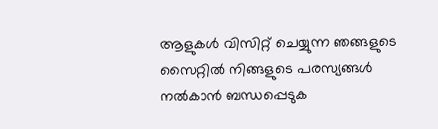ആളുകൾ വിസിറ്റ് ചെയ്യുന്ന ഞങ്ങളുടെ സൈറ്റിൽ നിങ്ങളുടെ പരസ്യങ്ങൾ നൽകാൻ ബന്ധപ്പെടുക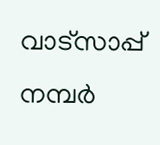വാട്സാപ്പ് നമ്പർ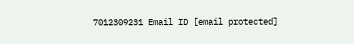7012309231 Email ID [email protected]